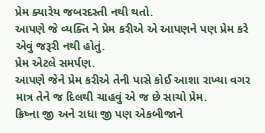પ્રેમ ક્યારેય જબરદસ્તી નથી થતો.
આપણે જે વ્યક્તિ ને પ્રેમ કરીએ એ આપણને પણ પ્રેમ કરે એવું જરૂરી નથી હોતું.
પ્રેમ એટલે સમર્પણ.
આપણે જેને પ્રેમ કરીએ તેની પાસે કોઈ આશા રાખ્યા વગર માત્ર તેને જ દિલથી ચાહવું એ જ છે સાચો પ્રેમ.
ક્રિષ્ના જી અને રાધા જી પણ એકબીજાને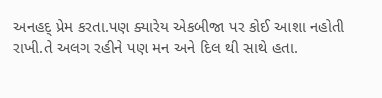અનહદ્ પ્રેમ કરતા.પણ ક્યારેય એકબીજા પર કોઈ આશા નહોતી રાખી.તે અલગ રહીને પણ મન અને દિલ થી સાથે હતા.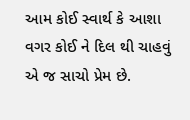આમ કોઈ સ્વાર્થ કે આશા વગર કોઈ ને દિલ થી ચાહવું એ જ સાચો પ્રેમ છે.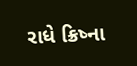રાધે ક્રિષ્ના